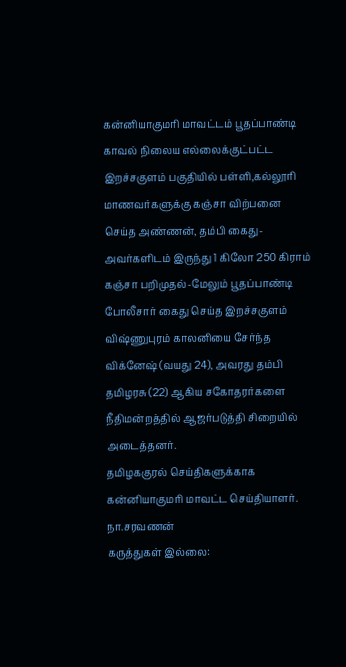கன்னியாகுமரி மாவட்டம் பூதப்பாண்டி காவல் நிலைய எல்லைக்குட்பட்ட இறச்சகுளம் பகுதியில் பள்ளி,கல்லூரி மாணவர்களுக்கு கஞ்சா விற்பனை செய்த அண்ணன், தம்பி கைது-அவர்களிடம் இருந்து 1 கிலோ 250 கிராம் கஞ்சா பறிமுதல்-மேலும் பூதப்பாண்டி போலீசார் கைது செய்த இறச்சகுளம் விஷ்ணுபுரம் காலனியை சேர்ந்த விக்னேஷ் (வயது 24), அவரது தம்பி தமிழரசு (22) ஆகிய சகோதரர்களை நீதிமன்றத்தில் ஆஜர்படுத்தி சிறையில் அடைத்தனர்.
தமிழககுரல் செய்திகளுக்காக கன்னியாகுமரி மாவட்ட செய்தியாளர்.
நா.சரவணன்
கருத்துகள் இல்லை: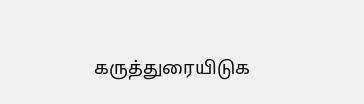கருத்துரையிடுக